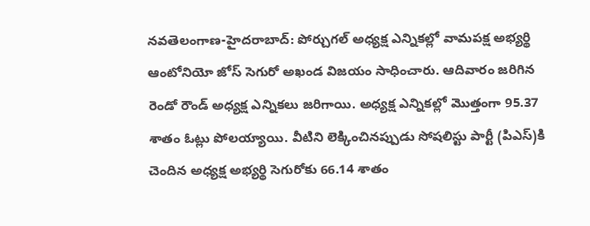నవతెలంగాణ-హైదరాబాద్: పోర్చుగల్ అధ్యక్ష ఎన్నికల్లో వామపక్ష అభ్యర్థి ఆంటోనియో జోస్ సెగురో అఖండ విజయం సాధించారు. ఆదివారం జరిగిన రెండో రౌండ్ అధ్యక్ష ఎన్నికలు జరిగాయి. అధ్యక్ష ఎన్నికల్లో మొత్తంగా 95.37 శాతం ఓట్లు పోలయ్యాయి. వీటిని లెక్కించినప్పుడు సోషలిస్టు పార్టీ (పిఎస్)కి చెందిన అధ్యక్ష అభ్యర్థి సెగురోకు 66.14 శాతం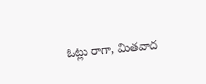ఓట్లు రాగా, మితవాద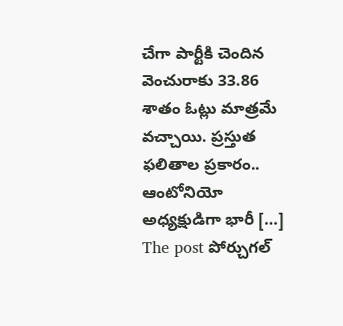చేగా పార్టీకి చెందిన వెంచురాకు 33.86 శాతం ఓట్లు మాత్రమే వచ్చాయి. ప్రస్తుత ఫలితాల ప్రకారం.. ఆంటోనియో అధ్యక్షుడిగా భారీ […]
The post పోర్చుగల్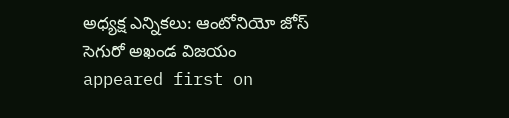అధ్యక్ష ఎన్నికలు: ఆంటోనియో జోస్ సెగురో అఖండ విజయం appeared first on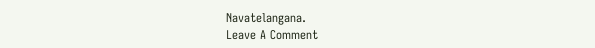Navatelangana.
Leave A Comment